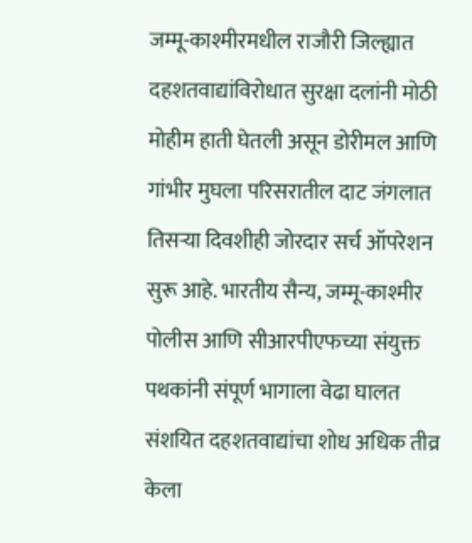जम्मू-काश्मीरमधील राजौरी जिल्ह्यात दहशतवाद्यांविरोधात सुरक्षा दलांनी मोठी मोहीम हाती घेतली असून डोरीमल आणि गांभीर मुघला परिसरातील दाट जंगलात तिसऱ्या दिवशीही जोरदार सर्च ऑपरेशन सुरू आहे. भारतीय सैन्य, जम्मू-काश्मीर पोलीस आणि सीआरपीएफच्या संयुक्त पथकांनी संपूर्ण भागाला वेढा घालत संशयित दहशतवाद्यांचा शोध अधिक तीव्र केला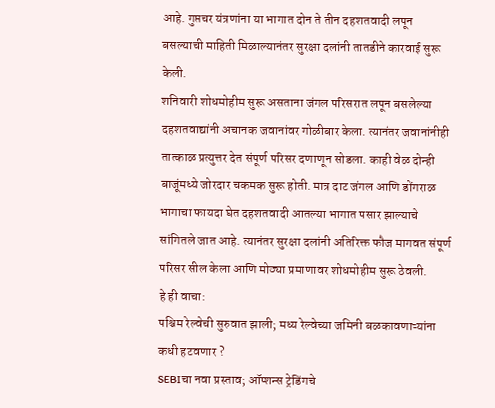आहे. गुप्तचर यंत्रणांना या भागात दोन ते तीन दहशतवादी लपून बसल्याची माहिती मिळाल्यानंतर सुरक्षा दलांनी तातडीने कारवाई सुरू केली.
शनिवारी शोधमोहीम सुरू असताना जंगल परिसरात लपून बसलेल्या दहशतवाद्यांनी अचानक जवानांवर गोळीबार केला. त्यानंतर जवानांनीही तात्काळ प्रत्युत्तर देत संपूर्ण परिसर दणाणून सोडला. काही वेळ दोन्ही बाजूंमध्ये जोरदार चकमक सुरू होती. मात्र दाट जंगल आणि डोंगराळ भागाचा फायदा घेत दहशतवादी आतल्या भागात पसार झाल्याचे सांगितले जात आहे. त्यानंतर सुरक्षा दलांनी अतिरिक्त फौज मागवत संपूर्ण परिसर सील केला आणि मोठ्या प्रमाणावर शोधमोहीम सुरू ठेवली.
हे ही वाचा:
पश्चिम रेल्वेची सुरुवात झाली; मध्य रेल्वेच्या जमिनी बळकावणाऱ्यांना कधी हटवणार ?
SEBIचा नवा प्रस्ताव; ऑप्शन्स ट्रेडिंगचे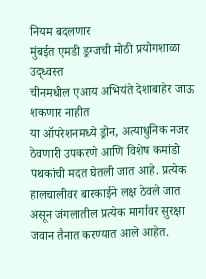नियम बदलणार
मुंबईत एमडी ड्रग्जची मोठी प्रयोगशाळा उद्ध्वस्त
चीनमधील एआय अभियंते देशाबाहेर जाऊ शकणार नाहीत
या ऑपरेशनमध्ये ड्रोन, अत्याधुनिक नजर ठेवणारी उपकरणे आणि विशेष कमांडो पथकांची मदत घेतली जात आहे. प्रत्येक हालचालीवर बारकाईने लक्ष ठेवले जात असून जंगलातील प्रत्येक मार्गावर सुरक्षा जवान तैनात करण्यात आले आहेत.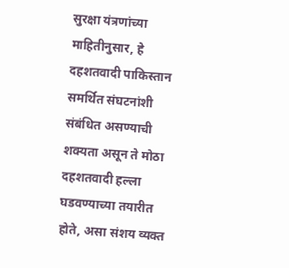सुरक्षा यंत्रणांच्या माहितीनुसार, हे दहशतवादी पाकिस्तान समर्थित संघटनांशी संबंधित असण्याची शक्यता असून ते मोठा दहशतवादी हल्ला घडवण्याच्या तयारीत होते, असा संशय व्यक्त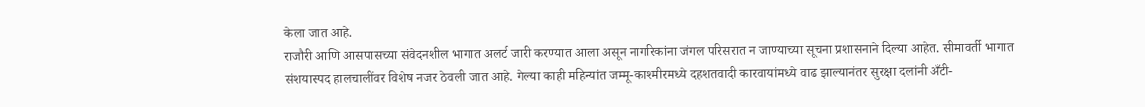केला जात आहे.
राजौरी आणि आसपासच्या संवेदनशील भागात अलर्ट जारी करण्यात आला असून नागरिकांना जंगल परिसरात न जाण्याच्या सूचना प्रशासनाने दिल्या आहेत. सीमावर्ती भागात संशयास्पद हालचालींवर विशेष नजर ठेवली जात आहे. गेल्या काही महिन्यांत जम्मू-काश्मीरमध्ये दहशतवादी कारवायांमध्ये वाढ झाल्यानंतर सुरक्षा दलांनी अँटी-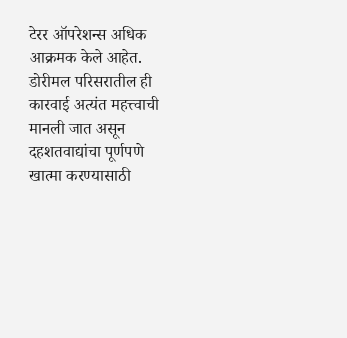टेरर ऑपरेशन्स अधिक आक्रमक केले आहेत.
डोरीमल परिसरातील ही कारवाई अत्यंत महत्त्वाची मानली जात असून दहशतवाद्यांचा पूर्णपणे खात्मा करण्यासाठी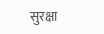सुरक्षा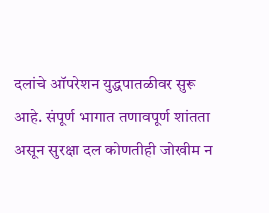दलांचे ऑपरेशन युद्धपातळीवर सुरू आहे. संपूर्ण भागात तणावपूर्ण शांतता असून सुरक्षा दल कोणतीही जोखीम न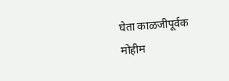घेता काळजीपूर्वक मोहीम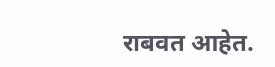राबवत आहेत.